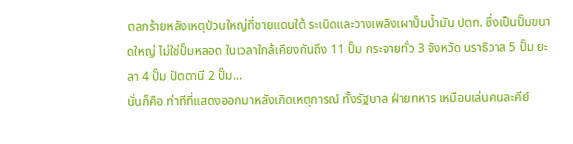ตลกร้ายหลังเหตุป่วนใหญ่ที่ชายแดนใต้ ระเบิดและวางเพลิงเผาปั๊มน้ำมัน ปตท. ซึ่งเป็นปั๊มขนาดใหญ่ ไม่ใช่ปั๊มหลอด ในเวลาใกล้เคียงกันถึง 11 ปั๊ม กระจายทั่ว 3 จังหวัด นราธิวาส 5 ปั๊ม ยะลา 4 ปั๊ม ปัตตานี 2 ปั๊ม...
นั่นก็คือ ท่าทีที่แสดงออกมาหลังเกิดเหตุการณ์ ทั้งรัฐบาล ฝ่ายทหาร เหมือนเล่นคนละคีย์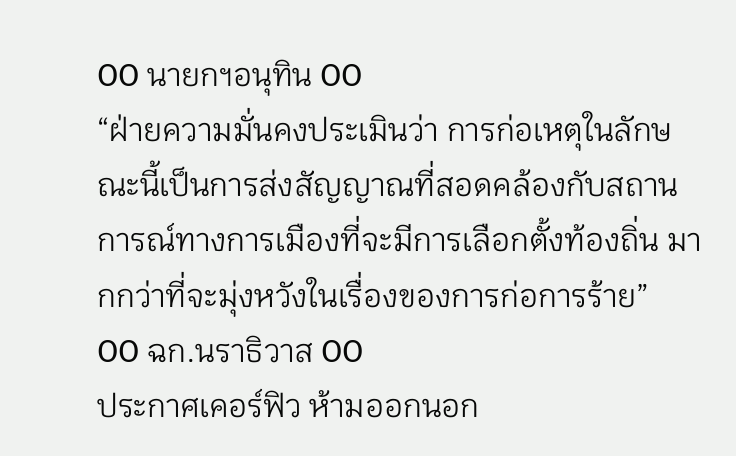OO นายกฯอนุทิน OO
“ฝ่ายความมั่นคงประเมินว่า การก่อเหตุในลักษณะนี้เป็นการส่งสัญญาณที่สอดคล้องกับสถานการณ์ทางการเมืองที่จะมีการเลือกตั้งท้องถิ่น มากกว่าที่จะมุ่งหวังในเรื่องของการก่อการร้าย”
OO ฉก.นราธิวาส OO
ประกาศเคอร์ฟิว ห้ามออกนอก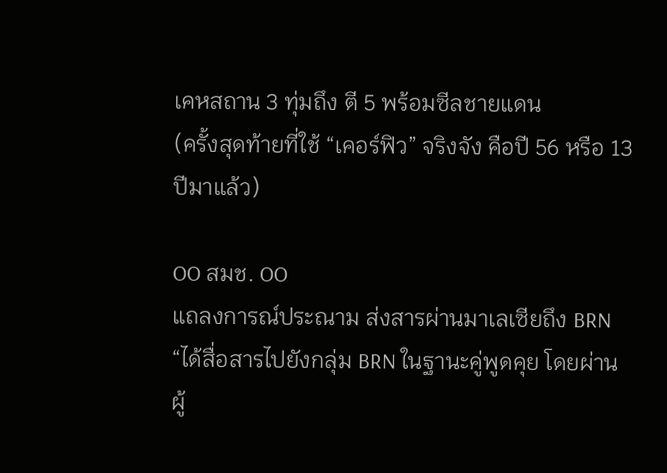เคหสถาน 3 ทุ่มถึง ตี 5 พร้อมซีลชายแดน
(ครั้งสุดท้ายที่ใช้ “เคอร์ฟิว” จริงจัง คือปี 56 หรือ 13 ปีมาแล้ว)

OO สมช. OO
แถลงการณ์ประณาม ส่งสารผ่านมาเลเซียถึง BRN
“ได้สื่อสารไปยังกลุ่ม BRN ในฐานะคู่พูดคุย โดยผ่านผู้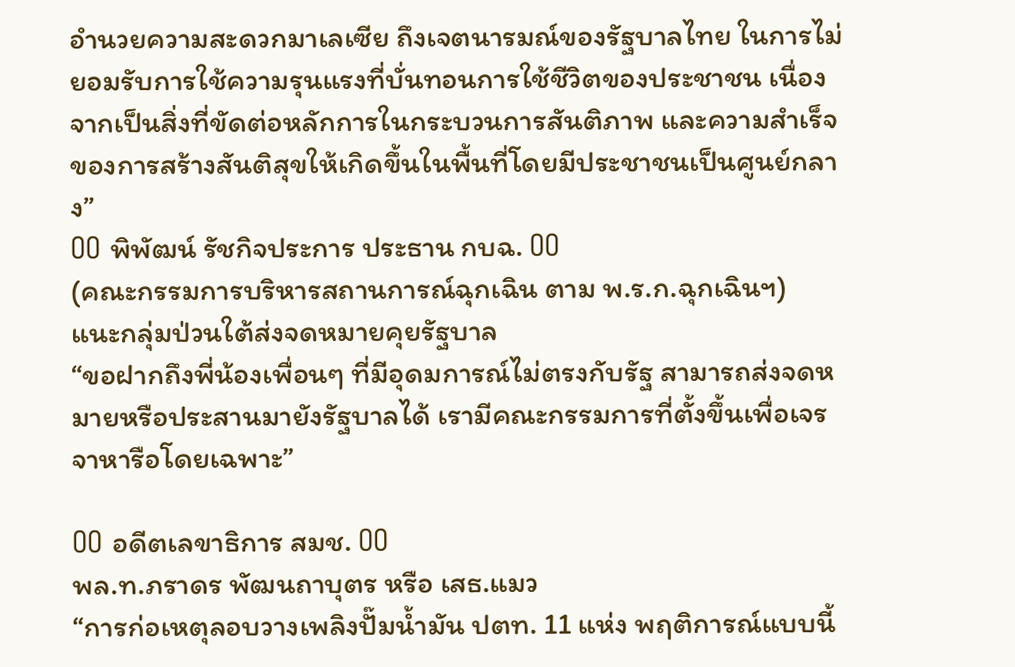อำนวยความสะดวกมาเลเซีย ถึงเจตนารมณ์ของรัฐบาลไทย ในการไม่ยอมรับการใช้ความรุนแรงที่บั่นทอนการใช้ชีวิตของประชาชน เนื่องจากเป็นสิ่งที่ขัดต่อหลักการในกระบวนการสันติภาพ และความสำเร็จของการสร้างสันติสุขให้เกิดขึ้นในพื้นที่โดยมีประชาชนเป็นศูนย์กลาง”
OO พิพัฒน์ รัชกิจประการ ประธาน กบฉ. OO
(คณะกรรมการบริหารสถานการณ์ฉุกเฉิน ตาม พ.ร.ก.ฉุกเฉินฯ)
แนะกลุ่มป่วนใต้ส่งจดหมายคุยรัฐบาล
“ขอฝากถึงพี่น้องเพื่อนๆ ที่มีอุดมการณ์ไม่ตรงกับรัฐ สามารถส่งจดหมายหรือประสานมายังรัฐบาลได้ เรามีคณะกรรมการที่ตั้งขึ้นเพื่อเจรจาหารือโดยเฉพาะ”

OO อดีตเลขาธิการ สมช. OO
พล.ท.ภราดร พัฒนถาบุตร หรือ เสธ.แมว
“การก่อเหตุลอบวางเพลิงปั๊มน้ำมัน ปตท. 11 แห่ง พฤติการณ์แบบนี้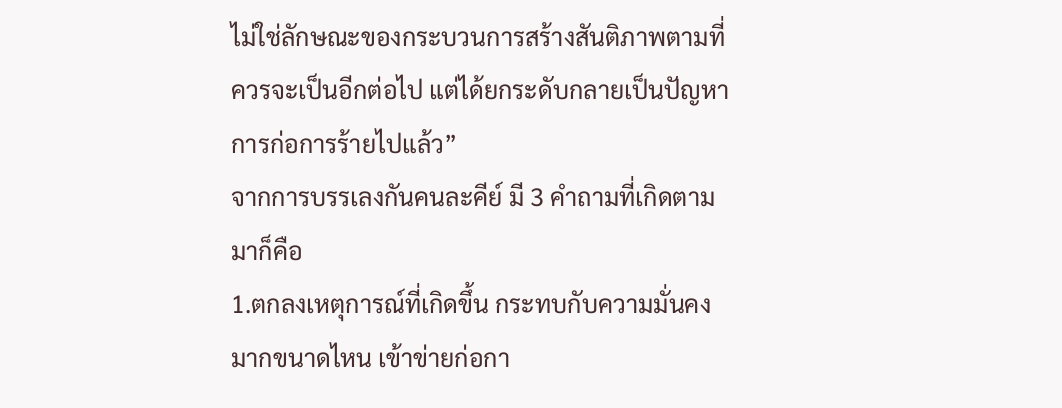ไม่ใช่ลักษณะของกระบวนการสร้างสันติภาพตามที่ควรจะเป็นอีกต่อไป แต่ได้ยกระดับกลายเป็นปัญหาการก่อการร้ายไปแล้ว”
จากการบรรเลงกันคนละคีย์ มี 3 คำถามที่เกิดตามมาก็คือ
1.ตกลงเหตุการณ์ที่เกิดขึ้น กระทบกับความมั่นคงมากขนาดไหน เข้าข่ายก่อกา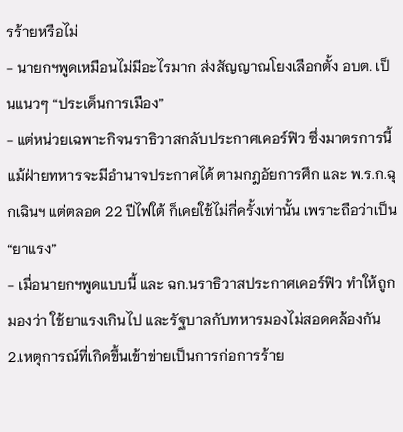รร้ายหรือไม่
- นายกฯพูดเหมือนไม่มีอะไรมาก ส่งสัญญาณโยงเลือกตั้ง อบต. เป็นแนวๆ “ประเด็นการเมือง”
- แต่หน่วยเฉพาะกิจนราธิวาสกลับประกาศเคอร์ฟิว ซึ่งมาตรการนี้ แม้ฝ่ายทหารจะมีอำนาจประกาศได้ ตามกฎอัยการศึก และ พ.ร.ก.ฉุกเฉินฯ แต่ตลอด 22 ปีไฟใต้ ก็เคยใช้ไม่กี่ครั้งเท่านั้น เพราะถือว่าเป็น “ยาแรง”
- เมื่อนายกฯพูดแบบนี้ และ ฉก.นราธิวาสประกาศเคอร์ฟิว ทำให้ถูกมองว่า ใช้ยาแรงเกินไป และรัฐบาลกับทหารมองไม่สอดคล้องกัน
2.เหตุการณ์ที่เกิดขึ้นเข้าข่ายเป็นการก่อการร้าย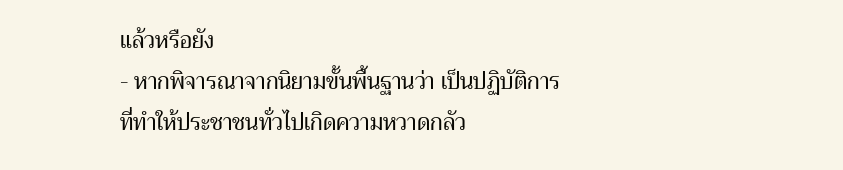แล้วหรือยัง
- หากพิจารณาจากนิยามขั้นพื้นฐานว่า เป็นปฏิบัติการที่ทำให้ประชาชนทั่วไปเกิดความหวาดกลัว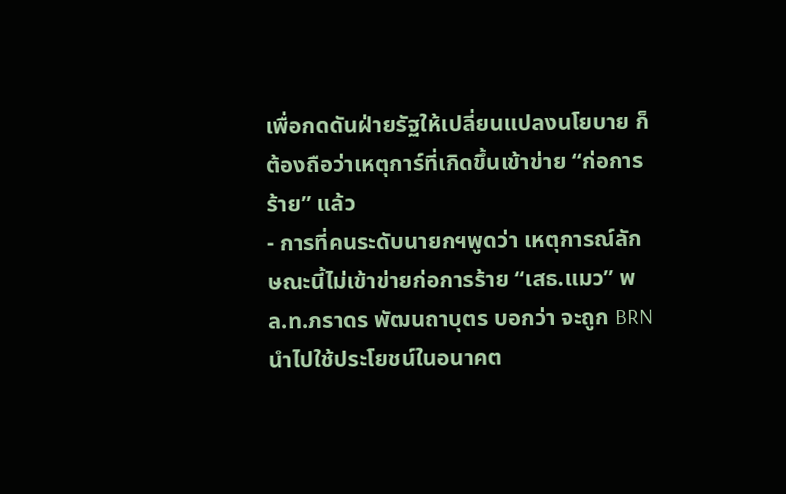เพื่อกดดันฝ่ายรัฐให้เปลี่ยนแปลงนโยบาย ก็ต้องถือว่าเหตุการ์ที่เกิดขึ้นเข้าข่าย “ก่อการร้าย” แล้ว
- การที่คนระดับนายกฯพูดว่า เหตุการณ์ลักษณะนี้ไม่เข้าข่ายก่อการร้าย “เสธ.แมว” พล.ท.ภราดร พัฒนถาบุตร บอกว่า จะถูก BRN นำไปใช้ประโยชน์ในอนาคต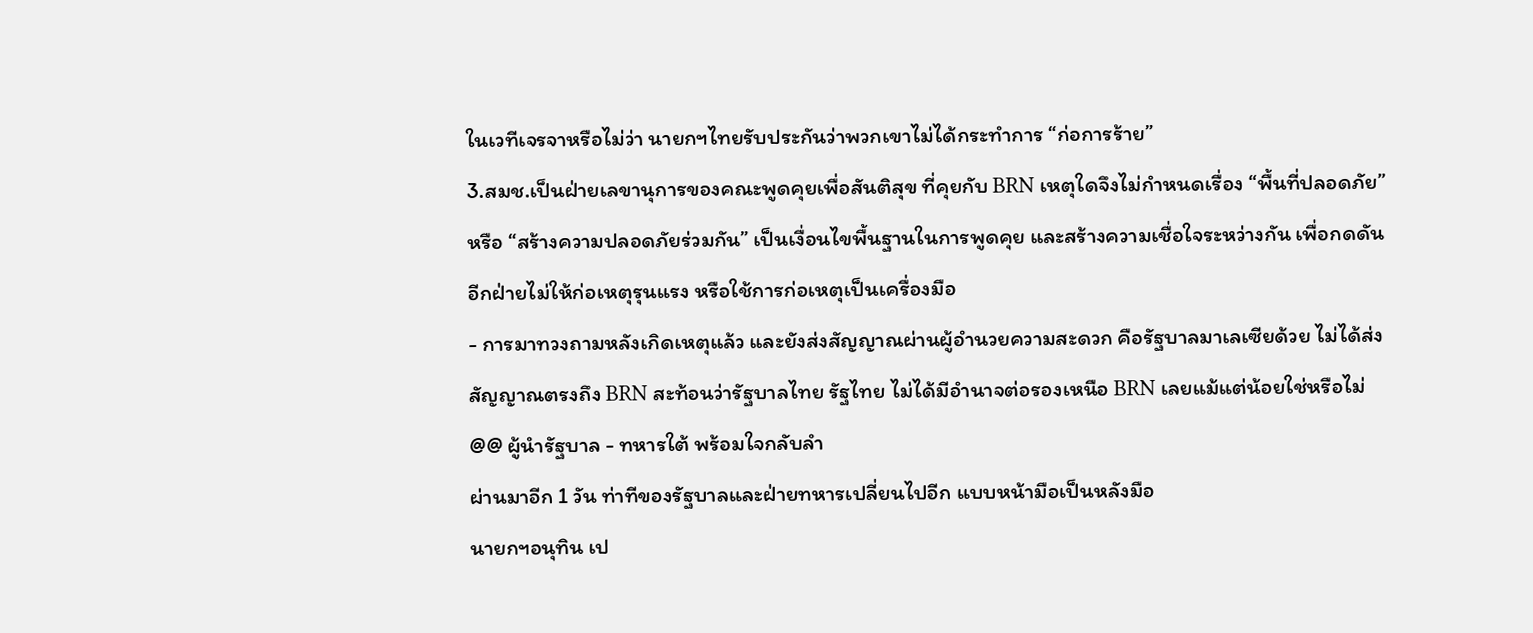ในเวทีเจรจาหรือไม่ว่า นายกฯไทยรับประกันว่าพวกเขาไม่ได้กระทำการ “ก่อการร้าย”
3.สมช.เป็นฝ่ายเลขานุการของคณะพูดคุยเพื่อสันติสุข ที่คุยกับ BRN เหตุใดจึงไม่กำหนดเรื่อง “พื้นที่ปลอดภัย” หรือ “สร้างความปลอดภัยร่วมกัน” เป็นเงื่อนไขพื้นฐานในการพูดคุย และสร้างความเชื่อใจระหว่างกัน เพื่อกดดันอีกฝ่ายไม่ให้ก่อเหตุรุนแรง หรือใช้การก่อเหตุเป็นเครื่องมือ
- การมาทวงถามหลังเกิดเหตุแล้ว และยังส่งสัญญาณผ่านผู้อำนวยความสะดวก คือรัฐบาลมาเลเซียด้วย ไม่ได้ส่งสัญญาณตรงถึง BRN สะท้อนว่ารัฐบาลไทย รัฐไทย ไม่ได้มีอำนาจต่อรองเหนือ BRN เลยแม้แต่น้อยใช่หรือไม่
@@ ผู้นำรัฐบาล - ทหารใต้ พร้อมใจกลับลำ
ผ่านมาอีก 1 วัน ท่าทีของรัฐบาลและฝ่ายทหารเปลี่ยนไปอีก แบบหน้ามือเป็นหลังมือ
นายกฯอนุทิน เป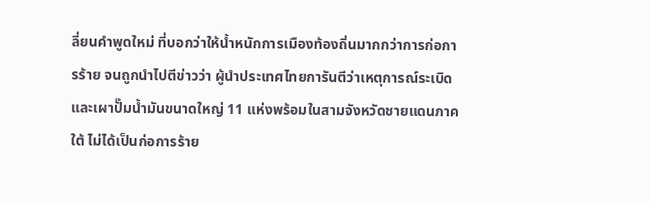ลี่ยนคำพูดใหม่ ที่บอกว่าให้น้ำหนักการเมืองท้องถิ่นมากกว่าการก่อการร้าย จนถูกนำไปตีข่าวว่า ผู้นำประเทศไทยการันตีว่าเหตุการณ์ระเบิด และเผาปั๊มน้ำมันขนาดใหญ่ 11 แห่งพร้อมในสามจังหวัดชายแดนภาคใต้ ไม่ได้เป็นก่อการร้าย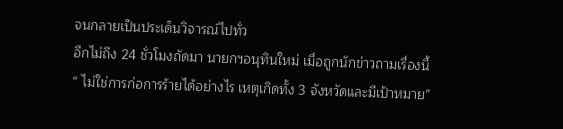จนกลายเป็นประเด็นวิจารณ์ไปทั่ว
อีกไม่ถึง 24 ชั่วโมงถัดมา นายกฯอนุทินใหม่ เมื่อถูกนักข่าวถามเรื่องนี้
“ ไม่ใช่การก่อการร้ายได้อย่างไร เหตุเกิดทั้ง 3 จังหวัดและมีเป้าหมาย”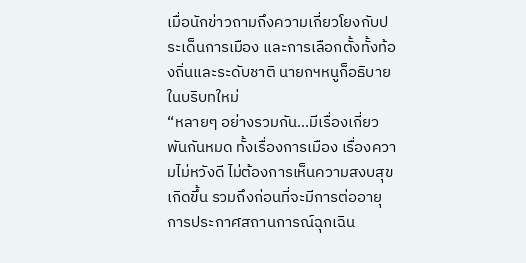เมื่อนักข่าวถามถึงความเกี่ยวโยงกับประเด็นการเมือง และการเลือกตั้งทั้งท้องถิ่นและระดับชาติ นายกฯหนูก็อธิบายในบริบทใหม่
“หลายๆ อย่างรวมกัน…มีเรื่องเกี่ยวพันกันหมด ทั้งเรื่องการเมือง เรื่องความไม่หวังดี ไม่ต้องการเห็นความสงบสุขเกิดขึ้น รวมถึงก่อนที่จะมีการต่ออายุการประกาศสถานการณ์ฉุกเฉิน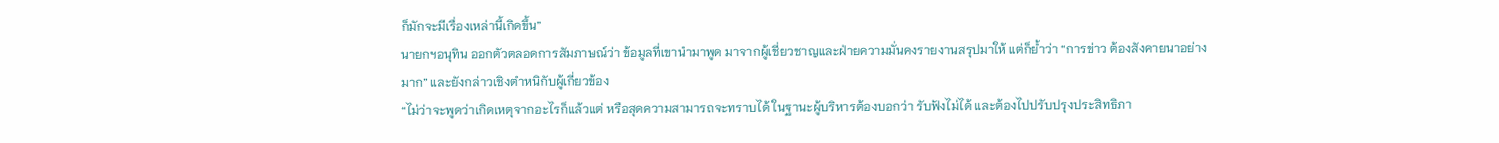ก็มักจะมีเรื่องเหล่านี้เกิดขึ้น”
นายกฯอนุทิน ออกตัวตลอดการสัมภาษณ์ว่า ข้อมูลที่เขานำมาพูด มาจากผู้เชี่ยวชาญและฝ่ายความมั่นคงรายงานสรุปมาให้ แต่ก็ย้ำว่า “การข่าว ต้องสังคายนาอย่างมาก” และยังกล่าวเชิงตำหนิกับผู้เกี่ยวข้อง
“ไม่ว่าจะพูดว่าเกิดเหตุจากอะไรก็แล้วแต่ หรือสุดความสามารถจะทราบได้ ในฐานะผู้บริหารต้องบอกว่า รับฟังไม่ได้ และต้องไปปรับปรุงประสิทธิภา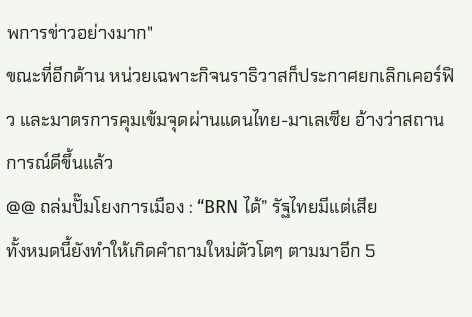พการข่าวอย่างมาก"
ขณะที่อีกด้าน หน่วยเฉพาะกิจนราธิวาสก็ประกาศยกเลิกเคอร์ฟิว และมาตรการคุมเข้มจุดผ่านแดนไทย-มาเลเซีย อ้างว่าสถานการณ์ดีขึ้นแล้ว
@@ ถล่มปั๊มโยงการเมือง : “BRN ได้” รัฐไทยมีแต่เสีย
ทั้งหมดนี้ยังทำให้เกิดคำถามใหม่ตัวโตๆ ตามมาอีก 5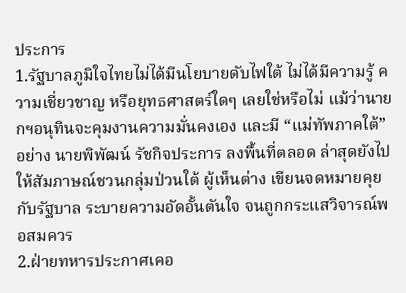ประการ
1.รัฐบาลภูมิใจไทยไม่ได้มีนโยบายดับไฟใต้ ไม่ได้มีความรู้ ความเชี่ยวชาญ หรือยุทธศาสตร์ใดๆ เลยใช่หรือไม่ แม้ว่านายกฯอนุทินจะคุมงานความมั่นคงเอง และมี “แม่ทัพภาคใต้” อย่าง นายพิพัฒน์ รัชกิจประการ ลงพื้นที่ตลอด ล่าสุดยังไปให้สัมภาษณ์ชวนกลุ่มป่วนใต้ ผู้เห็นต่าง เขียนจดหมายคุยกับรัฐบาล ระบายความอัดอั้นตันใจ จนถูกกระแสวิจารณ์พอสมควร
2.ฝ่ายทหารประกาศเคอ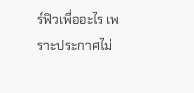ร์ฟิวเพื่ออะไร เพราะประกาศไม่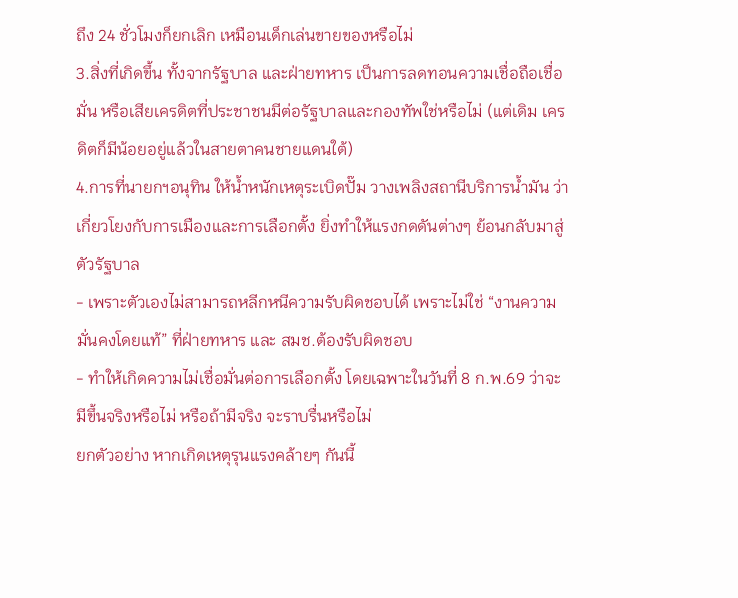ถึง 24 ชั่วโมงก็ยกเลิก เหมือนเด็กเล่นขายของหรือไม่
3.สิ่งที่เกิดขึ้น ทั้งจากรัฐบาล และฝ่ายทหาร เป็นการลดทอนความเชื่อถือเชื่อมั่น หรือเสียเครดิตที่ประชาชนมีต่อรัฐบาลและกองทัพใช่หรือไม่ (แต่เดิม เครดิตก็มีน้อยอยู่แล้วในสายตาคนชายแดนใต้)
4.การที่นายกฯอนุทิน ให้น้ำหนักเหตุระเบิดปั๊ม วางเพลิงสถานีบริการน้ำมัน ว่าเกี่ยวโยงกับการเมืองและการเลือกตั้ง ยิ่งทำให้แรงกดดันต่างๆ ย้อนกลับมาสู่ตัวรัฐบาล
- เพราะตัวเองไม่สามารถหลีกหนีความรับผิดชอบได้ เพราะไม่ใช่ “งานความมั่นคงโดยแท้” ที่ฝ่ายทหาร และ สมช.ต้องรับผิดชอบ
- ทำให้เกิดความไม่เชื่อมั่นต่อการเลือกตั้ง โดยเฉพาะในวันที่ 8 ก.พ.69 ว่าจะมีขึ้นจริงหรือไม่ หรือถ้ามีจริง จะราบรื่นหรือไม่
ยกตัวอย่าง หากเกิดเหตุรุนแรงคล้ายๆ กันนี้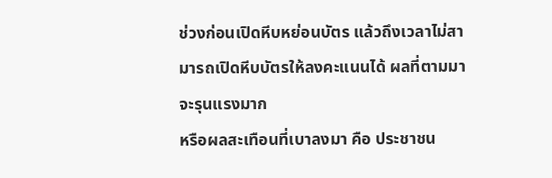ช่วงก่อนเปิดหีบหย่อนบัตร แล้วถึงเวลาไม่สามารถเปิดหีบบัตรให้ลงคะแนนได้ ผลที่ตามมาจะรุนแรงมาก
หรือผลสะเทือนที่เบาลงมา คือ ประชาชน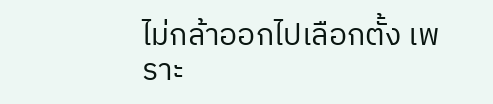ไม่กล้าออกไปเลือกตั้ง เพราะ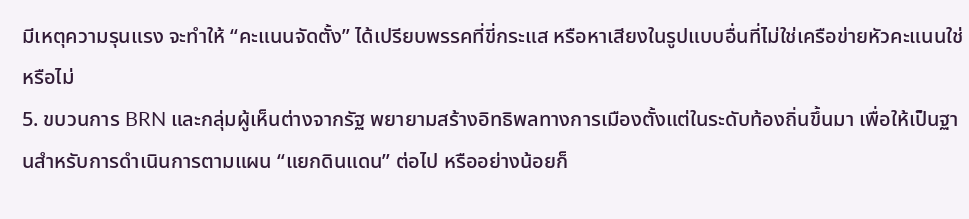มีเหตุความรุนแรง จะทำให้ “คะแนนจัดตั้ง” ได้เปรียบพรรคที่ขี่กระแส หรือหาเสียงในรูปแบบอื่นที่ไม่ใช่เครือข่ายหัวคะแนนใช่หรือไม่
5. ขบวนการ BRN และกลุ่มผู้เห็นต่างจากรัฐ พยายามสร้างอิทธิพลทางการเมืองตั้งแต่ในระดับท้องถิ่นขึ้นมา เพื่อให้เป็นฐานสำหรับการดำเนินการตามแผน “แยกดินแดน” ต่อไป หรืออย่างน้อยก็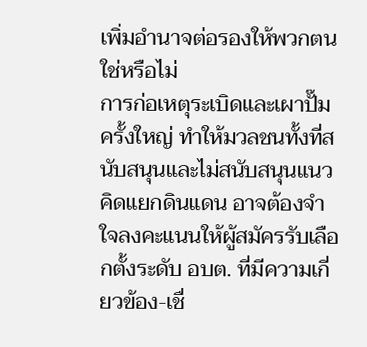เพิ่มอำนาจต่อรองให้พวกตนใช่หรือไม่
การก่อเหตุระเบิดและเผาปั๊มครั้งใหญ่ ทำให้มวลชนทั้งที่สนับสนุนและไม่สนับสนุนแนวคิดแยกดินแดน อาจต้องจำใจลงคะแนนให้ผู้สมัครรับเลือกตั้งระดับ อบต. ที่มีความเกี่ยวข้อง-เชื่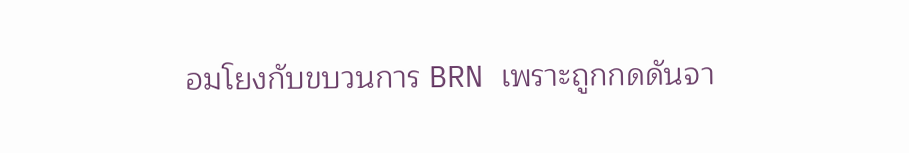อมโยงกับขบวนการ BRN เพราะถูกกดดันจา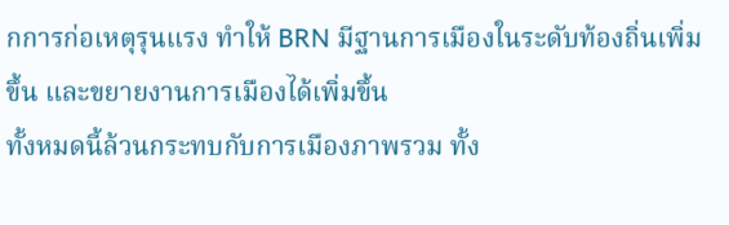กการก่อเหตุรุนแรง ทำให้ BRN มีฐานการเมืองในระดับท้องถิ่นเพิ่มขึ้น และขยายงานการเมืองได้เพิ่มขึ้น
ทั้งหมดนี้ล้วนกระทบกับการเมืองภาพรวม ทั้ง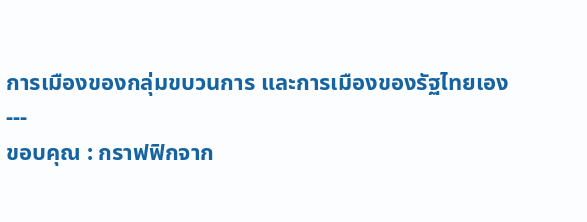การเมืองของกลุ่มขบวนการ และการเมืองของรัฐไทยเอง
---
ขอบคุณ : กราฟฟิกจาก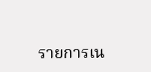รายการเน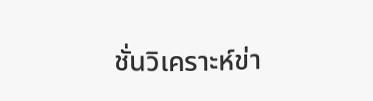ชั่นวิเคราะห์ข่า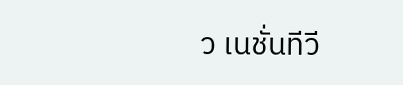ว เนชั่นทีวี